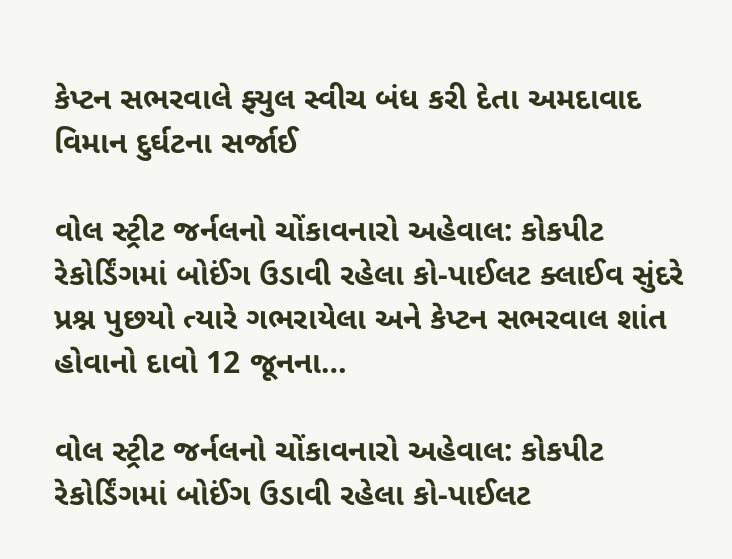કેપ્ટન સભરવાલે ફ્યુલ સ્વીચ બંધ કરી દેતા અમદાવાદ વિમાન દુર્ઘટના સર્જાઈ

વોલ સ્ટ્રીટ જર્નલનો ચોંકાવનારો અહેવાલ: કોકપીટ રેકોર્ડિંગમાં બોઈંગ ઉડાવી રહેલા કો-પાઈલટ ક્લાઈવ સુંદરે પ્રશ્ન પુછયો ત્યારે ગભરાયેલા અને કેપ્ટન સભરવાલ શાંત હોવાનો દાવો 12 જૂનના…

વોલ સ્ટ્રીટ જર્નલનો ચોંકાવનારો અહેવાલ: કોકપીટ રેકોર્ડિંગમાં બોઈંગ ઉડાવી રહેલા કો-પાઈલટ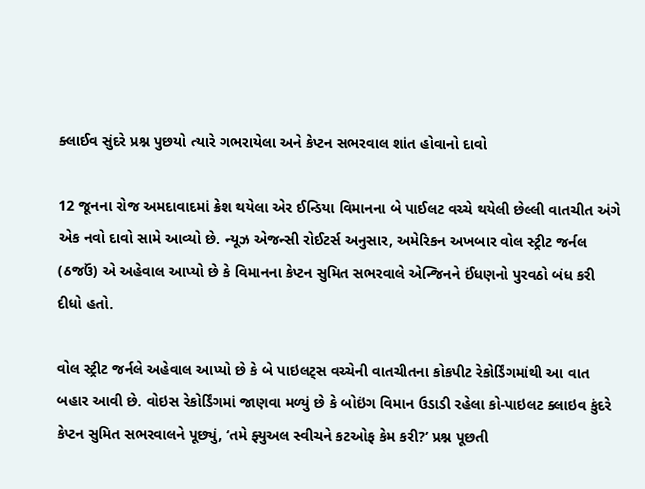ક્લાઈવ સુંદરે પ્રશ્ન પુછયો ત્યારે ગભરાયેલા અને કેપ્ટન સભરવાલ શાંત હોવાનો દાવો

12 જૂનના રોજ અમદાવાદમાં ક્રેશ થયેલા એર ઈન્ડિયા વિમાનના બે પાઈલટ વચ્ચે થયેલી છેલ્લી વાતચીત અંગે એક નવો દાવો સામે આવ્યો છે. ન્યૂઝ એજન્સી રોઈટર્સ અનુસાર, અમેરિકન અખબાર વોલ સ્ટ્રીટ જર્નલ (ઠજઉં) એ અહેવાલ આપ્યો છે કે વિમાનના કેપ્ટન સુમિત સભરવાલે એન્જિનને ઈંધણનો પુરવઠો બંધ કરી દીધો હતો.

વોલ સ્ટ્રીટ જર્નલે અહેવાલ આપ્યો છે કે બે પાઇલટ્સ વચ્ચેની વાતચીતના કોકપીટ રેકોર્ડિંગમાંથી આ વાત બહાર આવી છે. વોઇસ રેકોર્ડિંગમાં જાણવા મળ્યું છે કે બોઇંગ વિમાન ઉડાડી રહેલા કો-પાઇલટ ક્લાઇવ કુંદરે કેપ્ટન સુમિત સભરવાલને પૂછ્યું, ‘તમે ફ્યુઅલ સ્વીચને કટઓફ કેમ કરી?’ પ્રશ્ન પૂછતી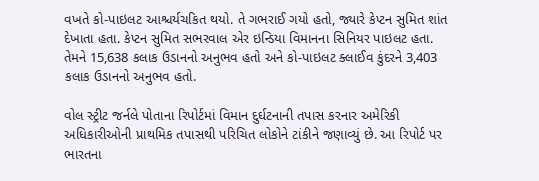વખતે કો-પાઇલટ આશ્ચર્યચકિત થયો. તે ગભરાઈ ગયો હતો, જ્યારે કેપ્ટન સુમિત શાંત દેખાતા હતા. કેપ્ટન સુમિત સભરવાલ એર ઇન્ડિયા વિમાનના સિનિયર પાઇલટ હતા. તેમને 15,638 કલાક ઉડાનનો અનુભવ હતો અને કો-પાઇલટ ક્લાઈવ કુંદરને 3,403 કલાક ઉડાનનો અનુભવ હતો.

વોલ સ્ટ્રીટ જર્નલે પોતાના રિપોર્ટમાં વિમાન દુર્ઘટનાની તપાસ કરનાર અમેરિકી અધિકારીઓની પ્રાથમિક તપાસથી પરિચિત લોકોને ટાંકીને જણાવ્યું છે. આ રિપોર્ટ પર ભારતના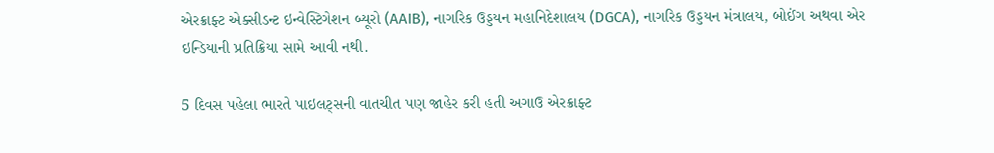એરક્રાફ્ટ એક્સીડન્ટ ઇન્વેસ્ટિગેશન બ્યૂરો (AAIB), નાગરિક ઉડ્ડયન મહાનિદેશાલય (DGCA), નાગરિક ઉડ્ડયન મંત્રાલય, બોઈંગ અથવા એર ઇન્ડિયાની પ્રતિક્રિયા સામે આવી નથી.

5 દિવસ પહેલા ભારતે પાઇલટ્સની વાતચીત પણ જાહેર કરી હતી અગાઉ એરક્રાફ્ટ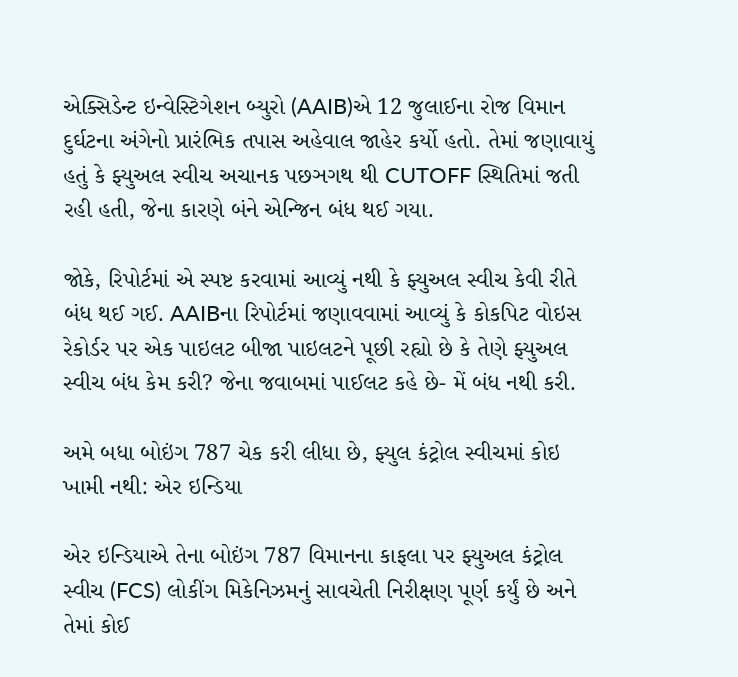એક્સિડેન્ટ ઇન્વેસ્ટિગેશન બ્યુરો (AAIB)એ 12 જુલાઈના રોજ વિમાન દુર્ઘટના અંગેનો પ્રારંભિક તપાસ અહેવાલ જાહેર કર્યો હતો. તેમાં જણાવાયું હતું કે ફ્યુઅલ સ્વીચ અચાનક પછઞગથ થી CUTOFF સ્થિતિમાં જતી રહી હતી, જેના કારણે બંને એન્જિન બંધ થઈ ગયા.

જોકે, રિપોર્ટમાં એ સ્પષ્ટ કરવામાં આવ્યું નથી કે ફ્યુઅલ સ્વીચ કેવી રીતે બંધ થઈ ગઈ. AAIBના રિપોર્ટમાં જણાવવામાં આવ્યું કે કોકપિટ વોઇસ રેકોર્ડર પર એક પાઇલટ બીજા પાઇલટને પૂછી રહ્યો છે કે તેણે ફ્યુઅલ સ્વીચ બંધ કેમ કરી? જેના જવાબમાં પાઈલટ કહે છે- મેં બંધ નથી કરી.

અમે બધા બોઇંગ 787 ચેક કરી લીધા છે, ફ્યુલ કંટ્રોલ સ્વીચમાં કોઇ ખામી નથી: એર ઇન્ડિયા

એર ઇન્ડિયાએ તેના બોઇંગ 787 વિમાનના કાફલા પર ફ્યુઅલ કંટ્રોલ સ્વીચ (FCS) લોકીંગ મિકેનિઝમનું સાવચેતી નિરીક્ષણ પૂર્ણ કર્યું છે અને તેમાં કોઈ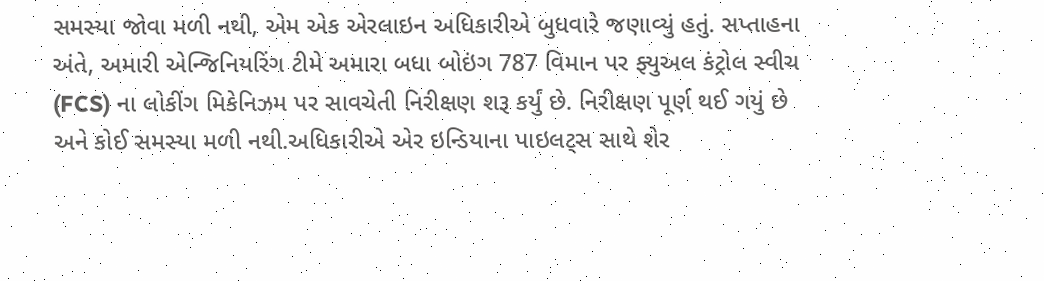સમસ્યા જોવા મળી નથી, એમ એક એરલાઇન અધિકારીએ બુધવારે જણાવ્યું હતું. સપ્તાહના અંતે, અમારી એન્જિનિયરિંગ ટીમે અમારા બધા બોઇંગ 787 વિમાન પર ફ્યુઅલ કંટ્રોલ સ્વીચ (FCS) ના લોકીંગ મિકેનિઝમ પર સાવચેતી નિરીક્ષણ શરૂ કર્યું છે. નિરીક્ષણ પૂર્ણ થઈ ગયું છે અને કોઈ સમસ્યા મળી નથી.અધિકારીએ એર ઇન્ડિયાના પાઇલટ્સ સાથે શેર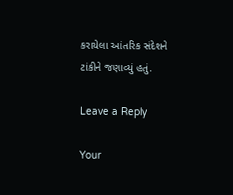કરાયેલા આંતરિક સંદેશને ટાંકીને જણાવ્યું હતું.

Leave a Reply

Your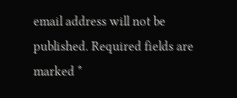email address will not be published. Required fields are marked *